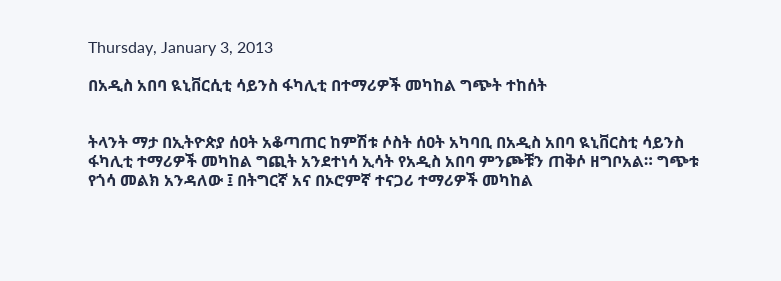Thursday, January 3, 2013

በአዲስ አበባ ዪኒቨርሲቲ ሳይንስ ፋካሊቲ በተማሪዎች መካከል ግጭት ተከሰት


ትላንት ማታ በኢትዮጵያ ሰዐት አቆጣጠር ከምሽቱ ሶስት ሰዐት አካባቢ በአዲስ አበባ ዪኒቨርስቲ ሳይንስ ፋካሊቲ ተማሪዎች መካከል ግጪት አንደተነሳ ኢሳት የአዲስ አበባ ምንጮቹን ጠቅሶ ዘግቦአል። ግጭቱ የጎሳ መልክ አንዳለው ፤ በትግርኛ አና በኦሮምኛ ተናጋሪ ተማሪዎች መካከል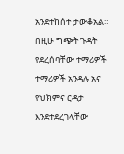አንደተከሰተ ታውቆአል። በዚሁ ግጭት ጉዳት የደረሰባቸው ተማሪዎች ተማሪዎች አንዳሉ አና የህክምና ርዳታ እንደተደረገላቸው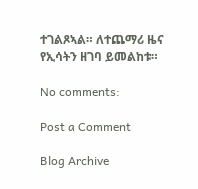ተገልጾኣል። ለተጨማሪ ዜና የኢሳትን ዘገባ ይመልከቱ።

No comments:

Post a Comment

Blog Archive